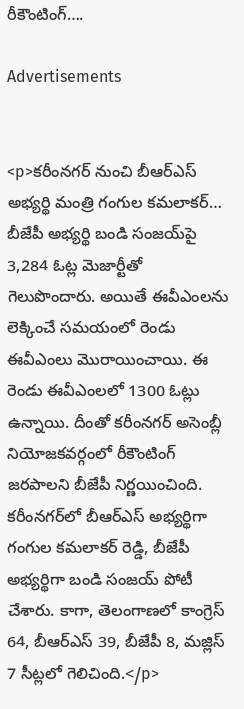రీకౌంటింగ్….

Advertisements


<p>కరీంనగర్ నుంచి బీఆర్ఎస్ అభ్యర్థి మంత్రి గంగుల కమలాకర్… బీజేపీ అభ్యర్థి బండి సంజయ్‌పై 3,284 ఓట్ల మెజార్టీతో గెలుపొందారు. అయితే ఈవీఎంలను లెక్కించే సమయంలో రెండు ఈవీఎంలు మొరాయించాయి. ఈ రెండు ఈవీఎంలలో 1300 ఓట్లు ఉన్నాయి. దీంతో కరీంనగర్ అసెంబ్లీ నియోజకవర్గంలో రీకౌంటింగ్ జరపాలని బీజేపీ నిర్ణయించింది. కరీంనగర్‌లో బీఆర్ఎస్ అభ్యర్థిగా గంగుల కమలాకర్ రెడ్డి, బీజేపీ అభ్యర్థిగా బండి సంజయ్ పోటీ చేశారు. కాగా, తెలంగాణలో కాంగ్రెస్ 64, బీఆర్ఎస్ 39, బీజేపీ 8, మజ్లిస్ 7 సీట్లలో గెలిచింది.</p>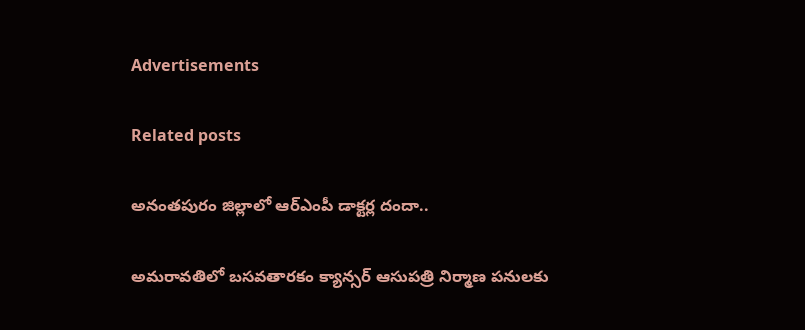Advertisements

Related posts

అనంతపురం జిల్లాలో ఆర్‌ఎంపీ డాక్టర్ల దందా..

అమరావతిలో బసవతారకం క్యాన్సర్ ఆసుపత్రి నిర్మాణ పనులకు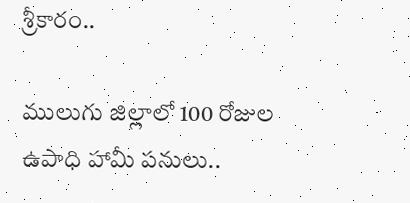శ్రీకారం..

ములుగు జిల్లాలో 100 రోజుల ఉపాధి హామీ పనులు..